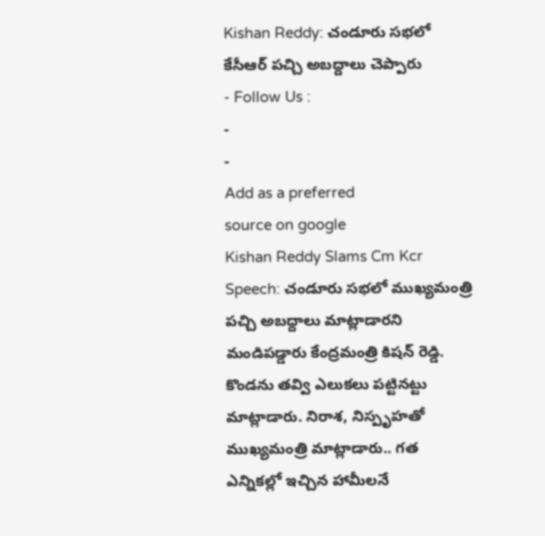Kishan Reddy: చండూరు సభలో కేసీఆర్ పచ్చి అబద్దాలు చెప్పారు
- Follow Us :
-
-
Add as a preferred
source on google
Kishan Reddy Slams Cm Kcr Speech: చండూరు సభలో ముఖ్యమంత్రి పచ్చి అబద్దాలు మాట్లాడారని మండిపడ్డారు కేంద్రమంత్రి కిషన్ రెడ్డి. కొండను తవ్వి ఎలుకలు పట్టినట్టు మాట్లాడారు. నిరాశ, నిస్పృహతో ముఖ్యమంత్రి మాట్లాడారు.. గత ఎన్నికల్లో ఇచ్చిన హామీలనే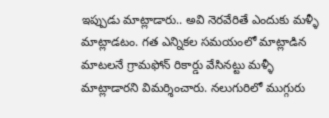ఇప్పుడు మాట్లాడారు.. అవి నెరవేరితే ఎందుకు మళ్ళీ మాట్లాడటం. గత ఎన్నికల సమయంలో మాట్లాడిన మాటలనే గ్రామఫోన్ రికార్డు వేసినట్టు మళ్ళీ మాట్లాడారని విమర్శించారు. నలుగురిలో ముగ్గురు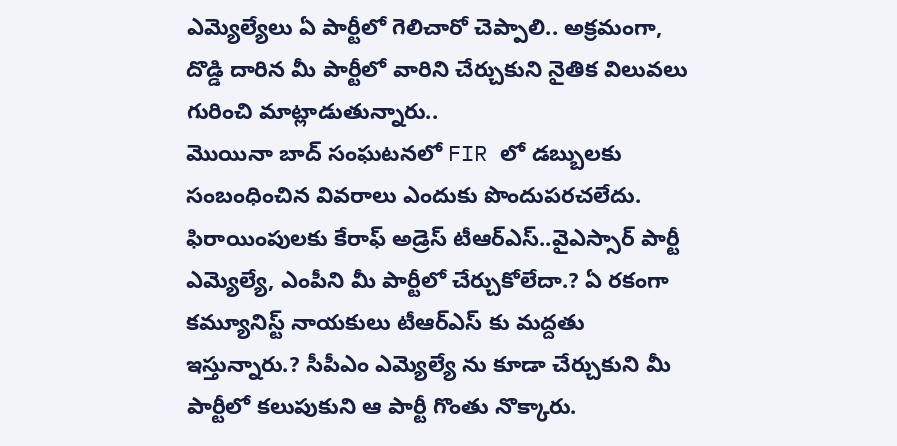ఎమ్యెల్యేలు ఏ పార్టీలో గెలిచారో చెప్పాలి.. అక్రమంగా, దొడ్డి దారిన మీ పార్టీలో వారిని చేర్చుకుని నైతిక విలువలు గురించి మాట్లాడుతున్నారు..
మొయినా బాద్ సంఘటనలో FIR లో డబ్బులకు సంబంధించిన వివరాలు ఎందుకు పొందుపరచలేదు. ఫిరాయింపులకు కేరాఫ్ అడ్రెస్ టీఆర్ఎస్..వైఎస్సార్ పార్టీ ఎమ్యెల్యే, ఎంపీని మీ పార్టీలో చేర్చుకోలేదా.? ఏ రకంగా కమ్యూనిస్ట్ నాయకులు టీఆర్ఎస్ కు మద్దతు ఇస్తున్నారు.? సీపీఎం ఎమ్యెల్యే ను కూడా చేర్చుకుని మీ పార్టీలో కలుపుకుని ఆ పార్టీ గొంతు నొక్కారు.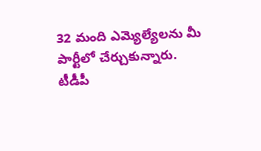32 మంది ఎమ్యెల్యేలను మీ పార్టీలో చేర్చుకున్నారు. టీడీపీ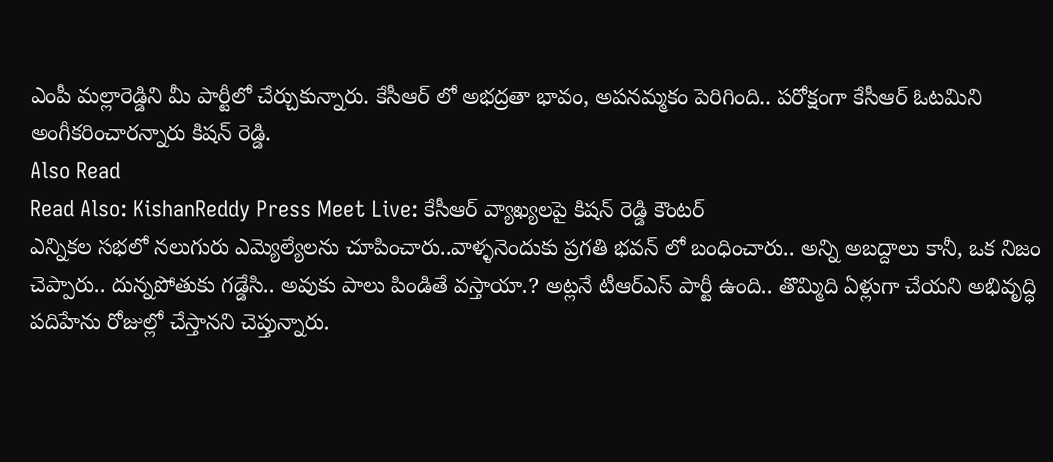ఎంపీ మల్లారెడ్డిని మీ పార్టీలో చేర్చుకున్నారు. కేసీఆర్ లో అభద్రతా భావం, అపనమ్మకం పెరిగింది.. పరోక్షంగా కేసీఆర్ ఓటమిని అంగీకరించారన్నారు కిషన్ రెడ్డి.
Also Read
Read Also: KishanReddy Press Meet Live: కేసీఆర్ వ్యాఖ్యలపై కిషన్ రెడ్డి కౌంటర్
ఎన్నికల సభలో నలుగురు ఎమ్యెల్యేలను చూపించారు..వాళ్ళనెందుకు ప్రగతి భవన్ లో బంధించారు.. అన్ని అబద్దాలు కానీ, ఒక నిజం చెప్పారు.. దున్నపోతుకు గడ్డేసి.. అవుకు పాలు పిండితే వస్తాయా.? అట్లనే టీఆర్ఎస్ పార్టీ ఉంది.. తొమ్మిది ఏళ్లుగా చేయని అభివృద్ధి పదిహేను రోజుల్లో చేస్తానని చెప్తున్నారు.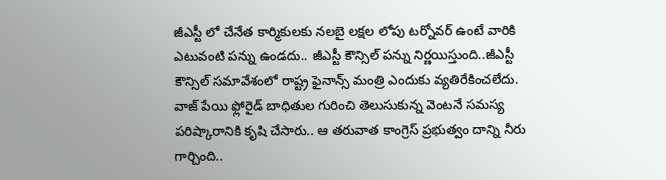జీఎస్టీ లో చేనేత కార్మికులకు నలబై లక్షల లోపు టర్నోవర్ ఉంటే వారికి ఎటువంటి పన్ను ఉండదు.. జీఎస్టీ కౌన్సిల్ పన్ను నిర్ణయిస్తుంది..జీఎస్టీ కౌన్సిల్ సమావేశంలో రాష్ట్ర ఫైనాన్స్ మంత్రి ఎందుకు వ్యతిరేకించలేదు. వాజ్ పేయి ఫ్లోరైడ్ బాధితుల గురించి తెలుసుకున్న వెంటనే సమస్య పరిష్కారానికి కృషి చేసారు.. ఆ తరువాత కాంగ్రెస్ ప్రభుత్వం దాన్ని నీరు గార్చింది..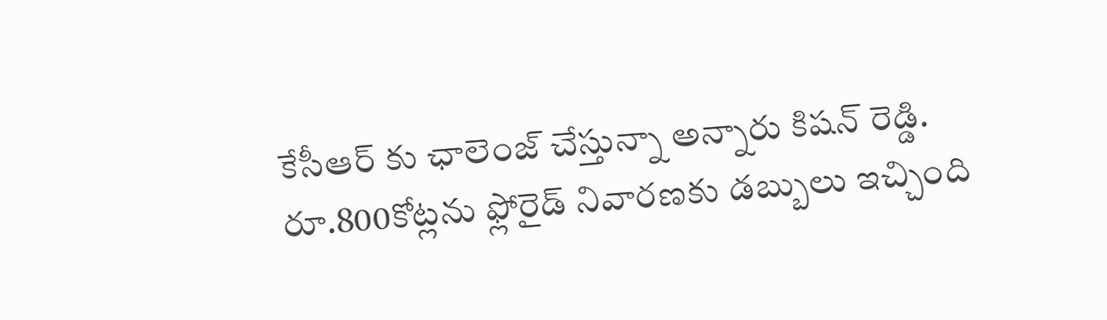కేసీఆర్ కు ఛాలెంజ్ చేస్తున్నా అన్నారు కిషన్ రెడ్డి. రూ.800కోట్లను ఫ్లోరైడ్ నివారణకు డబ్బులు ఇచ్చింది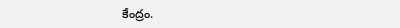కేంద్రం.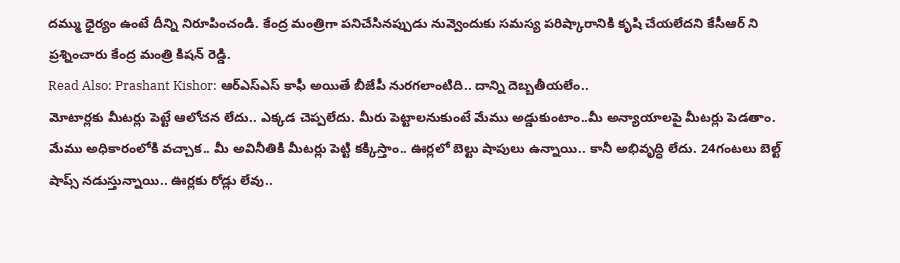దమ్ము ధైర్యం ఉంటే దీన్ని నిరూపించండి. కేంద్ర మంత్రిగా పనిచేసినప్పుడు నువ్వెందుకు సమస్య పరిష్కారానికి కృషి చేయలేదని కేసీఆర్ ని ప్రశ్నించారు కేంద్ర మంత్రి కిషన్ రెడ్డి.
Read Also: Prashant Kishor: ఆర్ఎస్ఎస్ కాఫీ అయితే బీజేపీ నురగలాంటిది.. దాన్ని దెబ్బతీయలేం..
మోటార్లకు మీటర్లు పెట్టే ఆలోచన లేదు.. ఎక్కడ చెప్పలేదు. మీరు పెట్టాలనుకుంటే మేము అడ్డుకుంటాం..మీ అన్యాయాలపై మీటర్లు పెడతాం. మేము అధికారంలోకి వచ్చాక.. మీ అవినీతికి మీటర్లు పెట్టి కక్కిస్తాం.. ఊర్లలో బెల్టు షాపులు ఉన్నాయి.. కానీ అభివృద్ధి లేదు. 24గంటలు బెల్ట్ షాప్స్ నడుస్తున్నాయి.. ఊర్లకు రోడ్లు లేవు..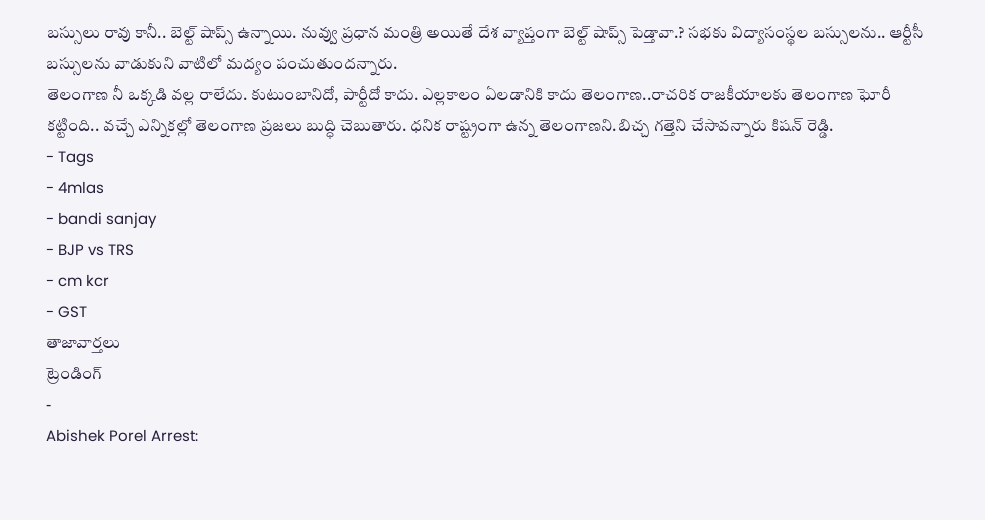బస్సులు రావు కానీ.. బెల్ట్ షాప్స్ ఉన్నాయి. నువ్వు ప్రధాన మంత్రి అయితే దేశ వ్యాప్తంగా బెల్ట్ షాప్స్ పెడ్తావా.? సభకు విద్యాసంస్థల బస్సులను.. ఆర్టీసీ బస్సులను వాడుకుని వాటిలో మద్యం పంచుతుందన్నారు.
తెలంగాణ నీ ఒక్కడి వల్ల రాలేదు. కుటుంబానిదో, పార్టీదో కాదు. ఎల్లకాలం ఏలడానికి కాదు తెలంగాణ..రాచరిక రాజకీయాలకు తెలంగాణ ఘోరీ కట్టింది.. వచ్చే ఎన్నికల్లో తెలంగాణ ప్రజలు బుద్ధి చెబుతారు. ధనిక రాష్ట్రంగా ఉన్న తెలంగాణని.బిచ్చ గత్తెని చేసావన్నారు కిషన్ రెడ్డి.
- Tags
- 4mlas
- bandi sanjay
- BJP vs TRS
- cm kcr
- GST
తాజావార్తలు
ట్రెండింగ్
-
Abishek Porel Arrest: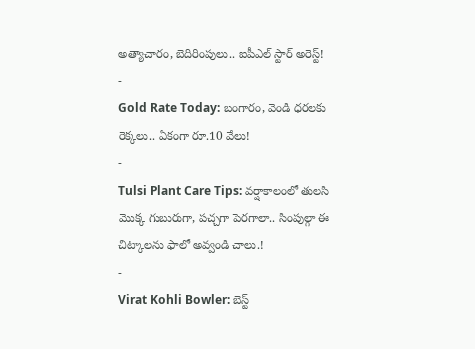అత్యాచారం, బెదిరింపులు.. ఐపీఎల్ స్టార్ అరెస్ట్!
-
Gold Rate Today: బంగారం, వెండి ధరలకు రెక్కలు.. ఏకంగా రూ.10 వేలు!
-
Tulsi Plant Care Tips: వర్షాకాలంలో తులసి మొక్క గుబురుగా, పచ్చగా పెరగాలా.. సింపుల్గా ఈ చిట్కాలను ఫాలో అవ్వండి చాలు.!
-
Virat Kohli Bowler: బెస్ట్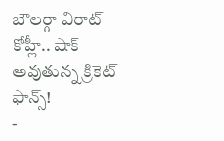బౌలర్గా విరాట్ కోహ్లీ.. షాక్ అవుతున్న క్రికెట్ ఫాన్స్!
-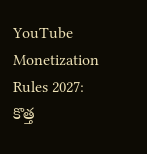YouTube Monetization Rules 2027: కొత్త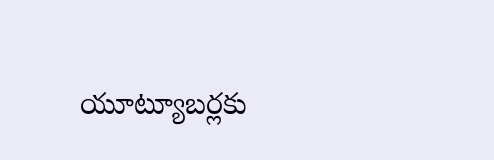యూట్యూబర్లకు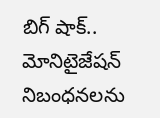బిగ్ షాక్.. మోనిటైజేషన్ నిబంధనలను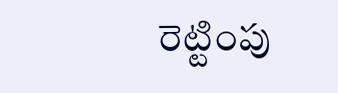రెట్టింపు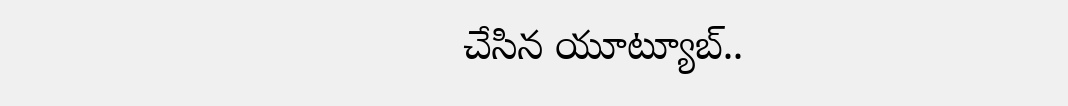చేసిన యూట్యూబ్..